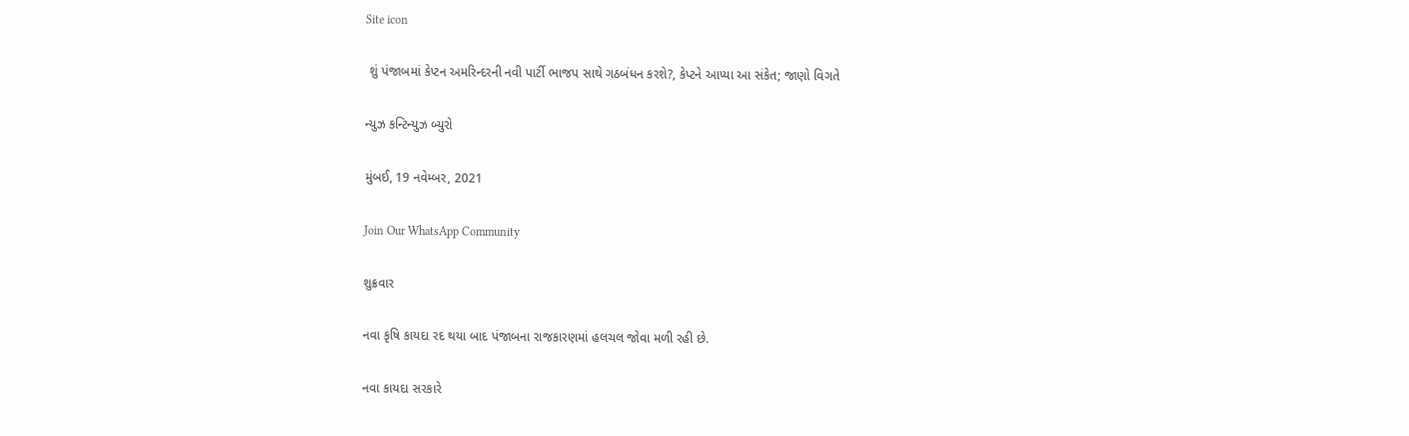Site icon

 શું પંજાબમાં કેપ્ટન અમરિન્દરની નવી પાર્ટી ભાજપ સાથે ગઠબંધન કરશે?, કેપ્ટને આપ્યા આ સંકેત; જાણો વિગતે

ન્યુઝ કન્ટિન્યુઝ બ્યુરો

મુંબઈ, 19 નવેમ્બર, 2021

Join Our WhatsApp Community

શુક્રવાર

નવા કૃષિ કાયદા રદ થયા બાદ પંજાબના રાજકારણમાં હલચલ જોવા મળી રહી છે.

નવા કાયદા સરકારે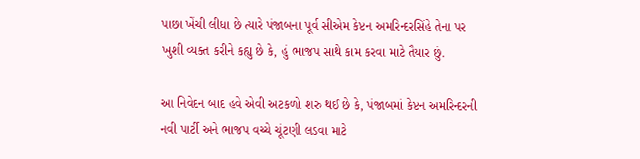પાછા ખેંચી લીધા છે ત્યારે પંજાબના પૂર્વ સીએમ કેપ્ટન અમરિન્દરસિંહે તેના પર ખુશી વ્યક્ત કરીને કહ્યુ છે કે, હું ભાજપ સાથે કામ કરવા માટે તૈયાર છું.

આ નિવેદન બાદ હવે એવી અટકળો શરુ થઈ છે કે, પંજાબમાં કેપ્ટન અમરિન્દરની નવી પાર્ટી અને ભાજપ વચ્ચે ચૂંટણી લડવા માટે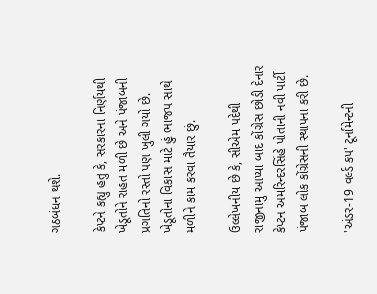ગઠબંધન થશે.

કેપ્ટને કહ્યુ હતુ કે, સરકારના નિર્ણયથી ખેડૂતોને રાહત મળી છે અને પંજાબની પ્રગતિનો રસ્તો પણ ખુલી ગયો છે. ખેડૂતોના વિકાસ માટે હું ભાજપ સાથે મળીને કામ કરવા તૈયાર છું.

ઉલ્લેખનીય છે કે, સીએમ પદેથી રાજીનામુ આપ્યા બાદ કોંગ્રેસ છોડી દેનાર કેપ્ટન અમરિન્દરસિંહે પોતાની નવી પાર્ટી પંજાબ લોક કોંગ્રેસની સ્થાપના કરી છે.

'અંડર-19 વર્લ્ડ કપ' ટૂર્નામેન્ટની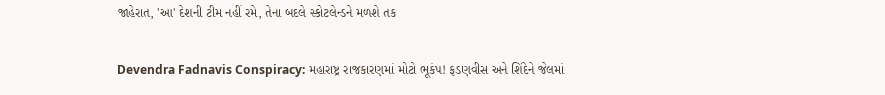જાહેરાત, 'આ' દેશની ટીમ નહીં રમે, તેના બદલે સ્કોટલેન્ડને મળશે તક

Devendra Fadnavis Conspiracy: મહારાષ્ટ્ર રાજકારણમાં મોટો ભૂકંપ! ફડણવીસ અને શિંદેને જેલમાં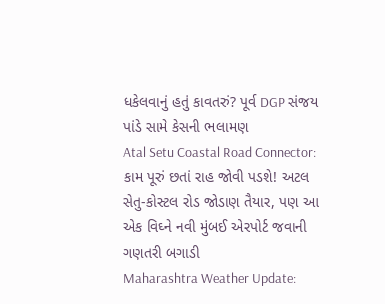ધકેલવાનું હતું કાવતરું? પૂર્વ DGP સંજય પાંડે સામે કેસની ભલામણ
Atal Setu Coastal Road Connector: કામ પૂરું છતાં રાહ જોવી પડશે! અટલ સેતુ-કોસ્ટલ રોડ જોડાણ તૈયાર, પણ આ એક વિઘ્ને નવી મુંબઈ એરપોર્ટ જવાની ગણતરી બગાડી
Maharashtra Weather Update: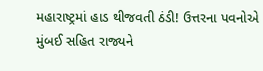મહારાષ્ટ્રમાં હાડ થીજવતી ઠંડી! ઉત્તરના પવનોએ મુંબઈ સહિત રાજ્યને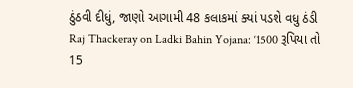ઠુંઠવી દીધું, જાણો આગામી 48 કલાકમાં ક્યાં પડશે વધુ ઠંડી
Raj Thackeray on Ladki Bahin Yojana: ‘1500 રૂપિયા તો 15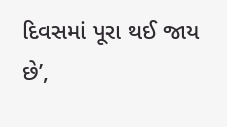દિવસમાં પૂરા થઈ જાય છે’,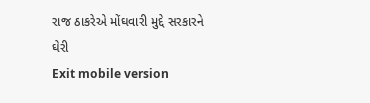રાજ ઠાકરેએ મોંઘવારી મુદ્દે સરકારને ઘેરી
Exit mobile version